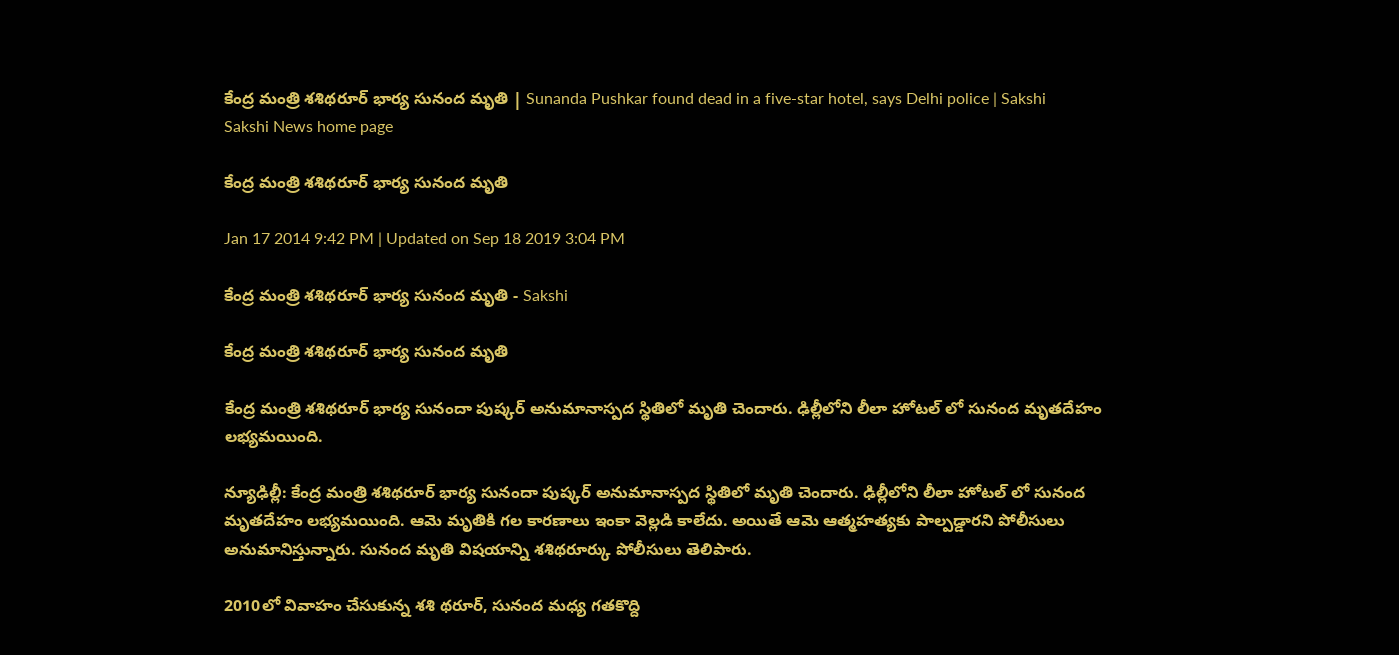కేంద్ర మంత్రి శశిథరూర్ భార్య సునంద మృతి | Sunanda Pushkar found dead in a five-star hotel, says Delhi police | Sakshi
Sakshi News home page

కేంద్ర మంత్రి శశిథరూర్ భార్య సునంద మృతి

Jan 17 2014 9:42 PM | Updated on Sep 18 2019 3:04 PM

కేంద్ర మంత్రి శశిథరూర్ భార్య సునంద మృతి - Sakshi

కేంద్ర మంత్రి శశిథరూర్ భార్య సునంద మృతి

కేంద్ర మంత్రి శశిథరూర్ భార్య సునందా పుష్కర్ అనుమానాస్పద స్థితిలో మృతి చెందారు. ఢిల్లీలోని లీలా హోటల్ లో సునంద మృతదేహం లభ్యమయింది.

న్యూఢిల్లీ: కేంద్ర మంత్రి శశిథరూర్ భార్య సునందా పుష్కర్ అనుమానాస్పద స్థితిలో మృతి చెందారు. ఢిల్లీలోని లీలా హోటల్ లో సునంద మృతదేహం లభ్యమయింది. ఆమె మృతికి గల కారణాలు ఇంకా వెల్లడి కాలేదు. అయితే ఆమె ఆత్మహత్యకు పాల్పడ్డారని పోలీసులు అనుమానిస్తున్నారు. సునంద మృతి విషయాన్ని శశిథరూర్కు పోలీసులు తెలిపారు.

2010లో వివాహం చేసుకున్న శశి థరూర్, సునంద మధ్య గతకొద్ది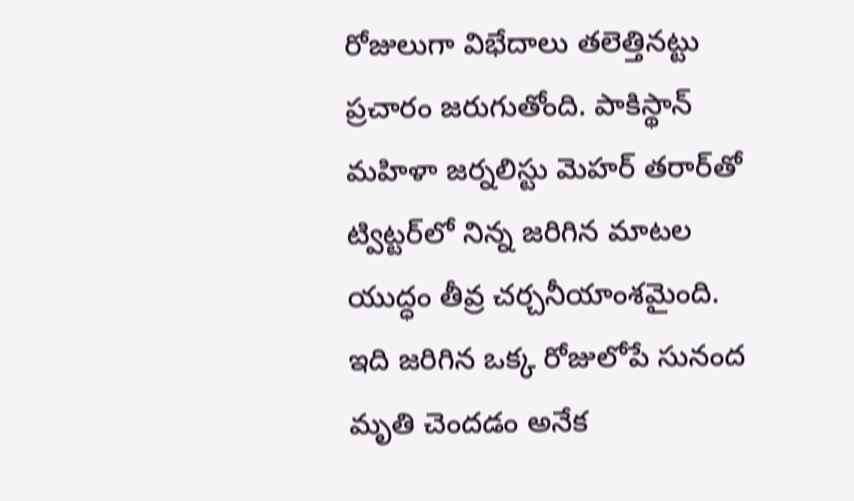రోజులుగా విభేదాలు తలెత్తినట్టు ప్రచారం జరుగుతోంది. పాకిస్థాన్ మహిళా జర్నలిస్టు మెహర్ తరార్‌తో ట్విట్టర్‌లో నిన్న జరిగిన మాటల యుద్ధం తీవ్ర చర్చనీయాంశమైంది. ఇది జరిగిన ఒక్క రోజులోపే సునంద మృతి చెందడం అనేక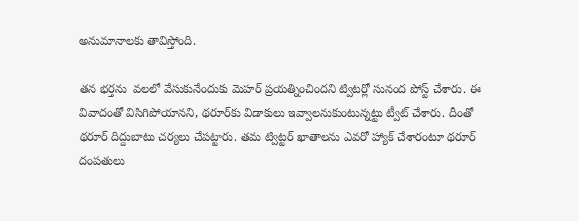అనుమానాలకు తావిస్తోంది.

తన భర్తను  వలలో వేసుకునేందుకు మెహర్ ప్రయత్నించిందని ట్విటర్లో సునంద పోస్ట్ చేశారు. ఈ వివాదంతో విసిగిపోయానని, థరూర్‌కు విడాకులు ఇవ్వాలనుకుంటున్నట్టు ట్వీట్ చేశారు. దీంతో థరూర్ దిద్దుబాటు చర్యలు చేపట్టారు. తమ ట్విట్టర్ ఖాతాలను ఎవరో హ్యాక్ చేశారంటూ థరూర్ దంపతులు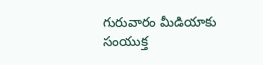గురువారం మీడియాకు సంయుక్త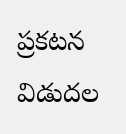ప్రకటన విడుదల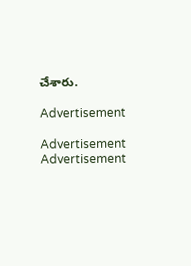చేశారు.

Advertisement

Advertisement
Advertisement